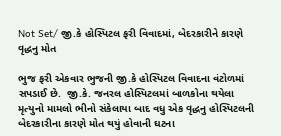Not Set/ જી.કે હોસ્પિટલ ફરી વિવાદમાં, બેદરકારીને કારણે વૃદ્ધનુ મોત

ભુજ ફરી એકવાર ભુજની જી.કે હોસ્પિટલ વિવાદના વંટોળમાં સપડાઈ છે.  જી.કે. જનરલ હોસ્પિટલમાં બાળકોના થયેલા મૃત્યુનો મામલો ભીનો સંકેલાયા બાદ વધુ એક વૃદ્ધનુ હોસ્પિટલની બેદરકારીના કારણે મોત થયું હોવાની ઘટના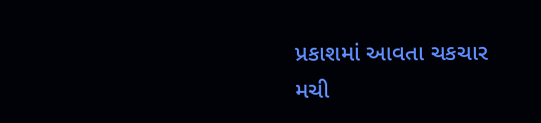પ્રકાશમાં આવતા ચકચાર મચી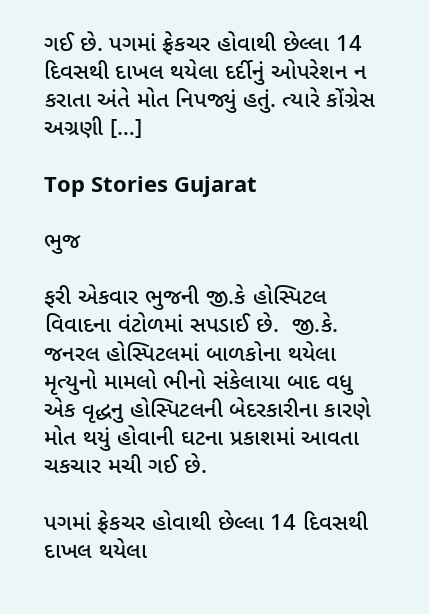ગઈ છે. પગમાં ફ્રેકચર હોવાથી છેલ્લા 14 દિવસથી દાખલ થયેલા દર્દીનું ઓપરેશન ન કરાતા અંતે મોત નિપજ્યું હતું. ત્યારે કોંગ્રેસ અગ્રણી […]

Top Stories Gujarat

ભુજ

ફરી એકવાર ભુજની જી.કે હોસ્પિટલ વિવાદના વંટોળમાં સપડાઈ છે.  જી.કે. જનરલ હોસ્પિટલમાં બાળકોના થયેલા મૃત્યુનો મામલો ભીનો સંકેલાયા બાદ વધુ એક વૃદ્ધનુ હોસ્પિટલની બેદરકારીના કારણે મોત થયું હોવાની ઘટના પ્રકાશમાં આવતા ચકચાર મચી ગઈ છે.

પગમાં ફ્રેકચર હોવાથી છેલ્લા 14 દિવસથી દાખલ થયેલા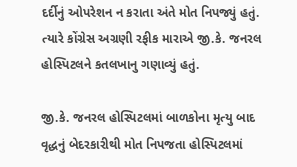દર્દીનું ઓપરેશન ન કરાતા અંતે મોત નિપજ્યું હતું. ત્યારે કોંગ્રેસ અગ્રણી રફીક મારાએ જી.કે. જનરલ હોસ્પિટલને કતલખાનુ ગણાવ્યું હતું.

જી.કે. જનરલ હોસ્પિટલમાં બાળકોના મૃત્યુ બાદ વૃદ્ધનું બેદરકારીથી મોત નિપજતા હોસ્પિટલમાં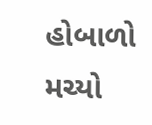હોબાળો મચ્યો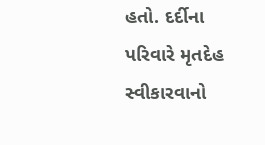હતો. દર્દીના પરિવારે મૃતદેહ સ્વીકારવાનો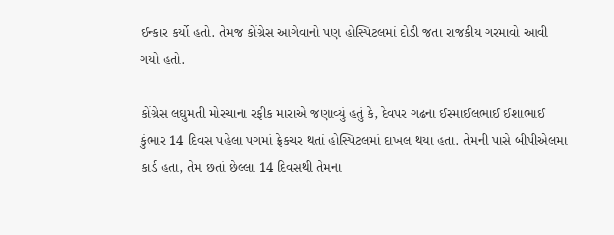ઈન્કાર કર્યો હતો. તેમજ કોંગ્રેસ આગેવાનો પણ હોસ્પિટલમાં દોડી જતા રાજકીય ગરમાવો આવી ગયો હતો.

કોંગ્રેસ લઘુમતી મોરચાના રફીક મારાએ જણાવ્યું હતું કે, દેવપર ગઢના ઈસ્માઈલભાઈ ઈશાભાઈ કુંભાર 14 દિવસ પહેલા પગમાં ફ્રેકચર થતાં હોસ્પિટલમાં દાખલ થયા હતા. તેમની પાસે બીપીએલમા કાર્ડ હતા, તેમ છતાં છેલ્લા 14 દિવસથી તેમના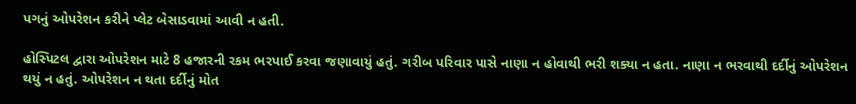પગનું ઓપરેશન કરીને પ્લેટ બેસાડવામાં આવી ન હતી.

હોસ્પિટલ દ્વારા ઓપરેશન માટે 8 હજારની રકમ ભરપાઈ કરવા જણાવાયું હતું. ગરીબ પરિવાર પાસે નાણા ન હોવાથી ભરી શક્યા ન હતા. નાણા ન ભરવાથી દર્દીનું ઓપરેશન થયું ન હતું. ઓપરેશન ન થતા દર્દીનું મોત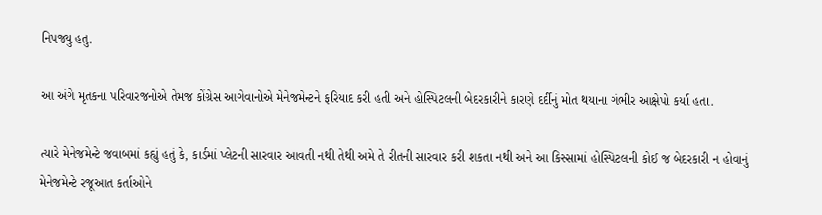નિપજ્યુ હતુ.

આ અંગે મૃતકના પરિવારજનોએ તેમજ કોંગ્રેસ આગેવાનોએ મેનેજમેન્ટને ફરિયાદ કરી હતી અને હોસ્પિટલની બેદરકારીને કારણે દર્દીનું મોત થયાના ગંભીર આક્ષેપો કર્યા હતા.

ત્યારે મેનેજમેન્ટે જવાબમાં કહ્યું હતું કે, કાર્ડમાં પ્લેટની સારવાર આવતી નથી તેથી અમે તે રીતની સારવાર કરી શકતા નથી અને આ કિસ્સામાં હોસ્પિટલની કોઈ જ બેદરકારી ન હોવાનું મેનેજમેન્ટે રજૂઆત કર્તાઓને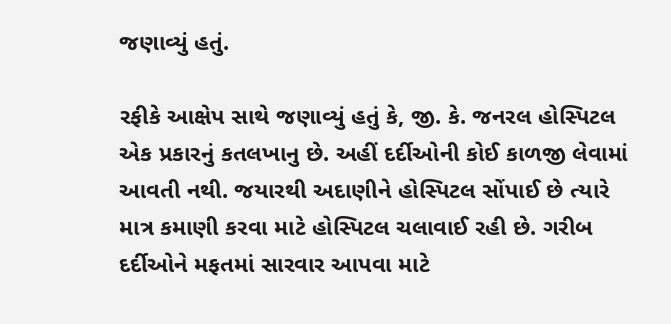જણાવ્યું હતું.

રફીકે આક્ષેપ સાથે જણાવ્યું હતું કે, જી. કે. જનરલ હોસ્પિટલ એક પ્રકારનું કતલખાનુ છે. અહીં દર્દીઓની કોઈ કાળજી લેવામાં આવતી નથી. જયારથી અદાણીને હોસ્પિટલ સોંપાઈ છે ત્યારે માત્ર કમાણી કરવા માટે હોસ્પિટલ ચલાવાઈ રહી છે. ગરીબ દર્દીઓને મફતમાં સારવાર આપવા માટે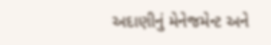અદાણીનું મેનેજમેન્ટ અને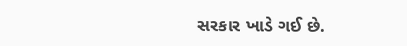સરકાર ખાડે ગઈ છે.